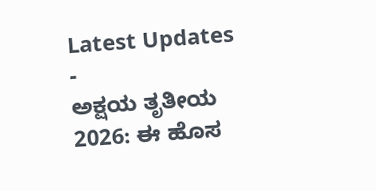Latest Updates
-
ಅಕ್ಷಯ ತೃತೀಯ 2026: ಈ ಹೊಸ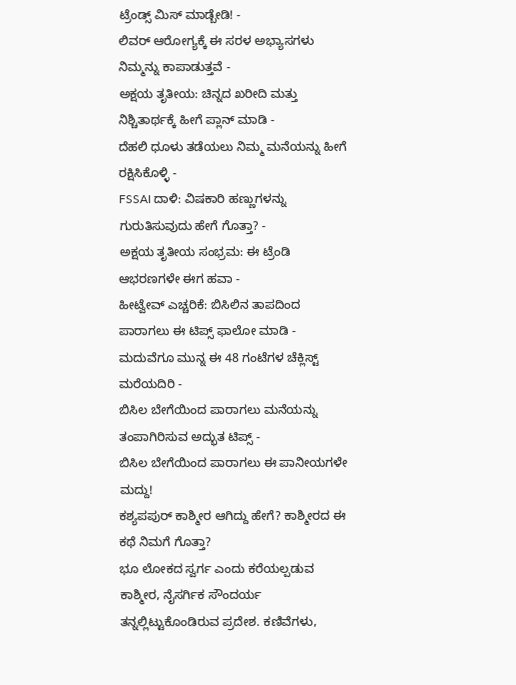ಟ್ರೆಂಡ್ಸ್ ಮಿಸ್ ಮಾಡ್ಬೇಡಿ! -
ಲಿವರ್ ಆರೋಗ್ಯಕ್ಕೆ ಈ ಸರಳ ಅಭ್ಯಾಸಗಳು ನಿಮ್ಮನ್ನು ಕಾಪಾಡುತ್ತವೆ -
ಅಕ್ಷಯ ತೃತೀಯ: ಚಿನ್ನದ ಖರೀದಿ ಮತ್ತು ನಿಶ್ಚಿತಾರ್ಥಕ್ಕೆ ಹೀಗೆ ಪ್ಲಾನ್ ಮಾಡಿ -
ದೆಹಲಿ ಧೂಳು ತಡೆಯಲು ನಿಮ್ಮ ಮನೆಯನ್ನು ಹೀಗೆ ರಕ್ಷಿಸಿಕೊಳ್ಳಿ -
FSSAI ದಾಳಿ: ವಿಷಕಾರಿ ಹಣ್ಣುಗಳನ್ನು ಗುರುತಿಸುವುದು ಹೇಗೆ ಗೊತ್ತಾ? -
ಅಕ್ಷಯ ತೃತೀಯ ಸಂಭ್ರಮ: ಈ ಟ್ರೆಂಡಿ ಆಭರಣಗಳೇ ಈಗ ಹವಾ -
ಹೀಟ್ವೇವ್ ಎಚ್ಚರಿಕೆ: ಬಿಸಿಲಿನ ತಾಪದಿಂದ ಪಾರಾಗಲು ಈ ಟಿಪ್ಸ್ ಫಾಲೋ ಮಾಡಿ -
ಮದುವೆಗೂ ಮುನ್ನ ಈ 48 ಗಂಟೆಗಳ ಚೆಕ್ಲಿಸ್ಟ್ ಮರೆಯದಿರಿ -
ಬಿಸಿಲ ಬೇಗೆಯಿಂದ ಪಾರಾಗಲು ಮನೆಯನ್ನು ತಂಪಾಗಿರಿಸುವ ಅದ್ಭುತ ಟಿಪ್ಸ್ -
ಬಿಸಿಲ ಬೇಗೆಯಿಂದ ಪಾರಾಗಲು ಈ ಪಾನೀಯಗಳೇ ಮದ್ದು!
ಕಶ್ಯಪಪುರ್ ಕಾಶ್ಮೀರ ಆಗಿದ್ದು ಹೇಗೆ? ಕಾಶ್ಮೀರದ ಈ ಕಥೆ ನಿಮಗೆ ಗೊತ್ತಾ?
ಭೂ ಲೋಕದ ಸ್ವರ್ಗ ಎಂದು ಕರೆಯಲ್ಪಡುವ ಕಾಶ್ಮೀರ, ನೈಸರ್ಗಿಕ ಸೌಂದರ್ಯ ತನ್ನಲ್ಲಿಟ್ಟುಕೊಂಡಿರುವ ಪ್ರದೇಶ. ಕಣಿವೆಗಳು,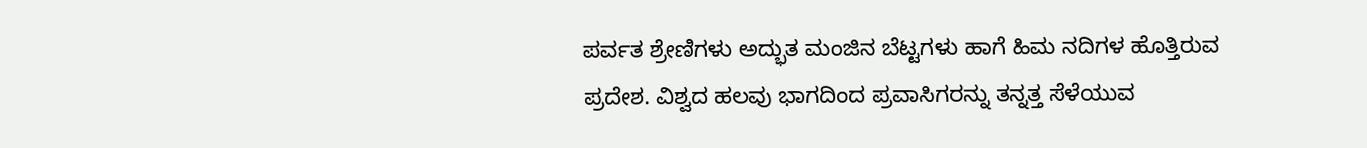ಪರ್ವತ ಶ್ರೇಣಿಗಳು ಅದ್ಭುತ ಮಂಜಿನ ಬೆಟ್ಟಗಳು ಹಾಗೆ ಹಿಮ ನದಿಗಳ ಹೊತ್ತಿರುವ ಪ್ರದೇಶ. ವಿಶ್ವದ ಹಲವು ಭಾಗದಿಂದ ಪ್ರವಾಸಿಗರನ್ನು ತನ್ನತ್ತ ಸೆಳೆಯುವ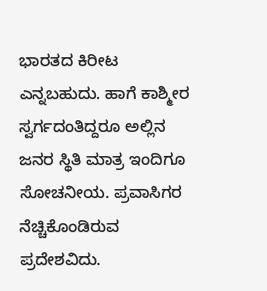ಭಾರತದ ಕಿರೀಟ ಎನ್ನಬಹುದು. ಹಾಗೆ ಕಾಶ್ಮೀರ ಸ್ವರ್ಗದಂತಿದ್ದರೂ ಅಲ್ಲಿನ ಜನರ ಸ್ಥಿತಿ ಮಾತ್ರ ಇಂದಿಗೂ ಸೋಚನೀಯ. ಪ್ರವಾಸಿಗರ ನೆಚ್ಚಿಕೊಂಡಿರುವ ಪ್ರದೇಶವಿದು.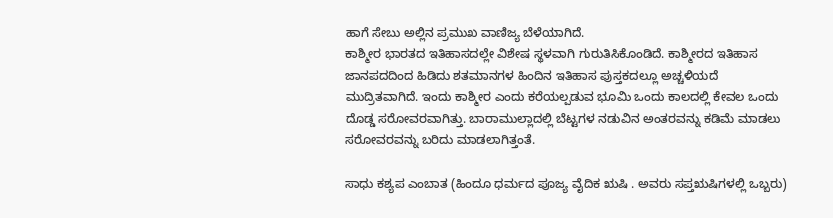ಹಾಗೆ ಸೇಬು ಅಲ್ಲಿನ ಪ್ರಮುಖ ವಾಣಿಜ್ಯ ಬೆಳೆಯಾಗಿದೆ.
ಕಾಶ್ಮೀರ ಭಾರತದ ಇತಿಹಾಸದಲ್ಲೇ ವಿಶೇಷ ಸ್ಥಳವಾಗಿ ಗುರುತಿಸಿಕೊಂಡಿದೆ. ಕಾಶ್ಮೀರದ ಇತಿಹಾಸ ಜಾನಪದದಿಂದ ಹಿಡಿದು ಶತಮಾನಗಳ ಹಿಂದಿನ ಇತಿಹಾಸ ಪುಸ್ತಕದಲ್ಲೂ ಅಚ್ಚಳಿಯದೆ ಮುದ್ರಿತವಾಗಿದೆ. ಇಂದು ಕಾಶ್ಮೀರ ಎಂದು ಕರೆಯಲ್ಪಡುವ ಭೂಮಿ ಒಂದು ಕಾಲದಲ್ಲಿ ಕೇವಲ ಒಂದು ದೊಡ್ಡ ಸರೋವರವಾಗಿತ್ತು. ಬಾರಾಮುಲ್ಲಾದಲ್ಲಿ ಬೆಟ್ಟಗಳ ನಡುವಿನ ಅಂತರವನ್ನು ಕಡಿಮೆ ಮಾಡಲು ಸರೋವರವನ್ನು ಬರಿದು ಮಾಡಲಾಗಿತ್ತಂತೆ.

ಸಾಧು ಕಶ್ಯಪ ಎಂಬಾತ (ಹಿಂದೂ ಧರ್ಮದ ಪೂಜ್ಯ ವೈದಿಕ ಋಷಿ . ಅವರು ಸಪ್ತಋಷಿಗಳಲ್ಲಿ ಒಬ್ಬರು)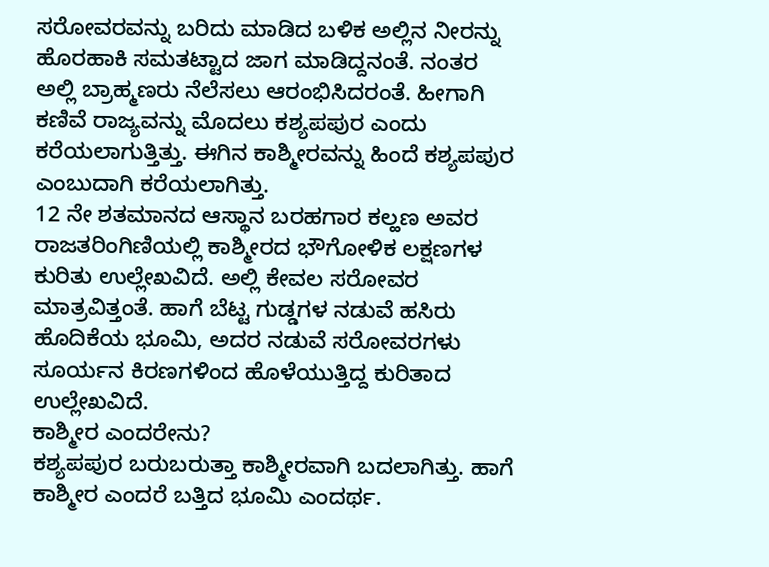ಸರೋವರವನ್ನು ಬರಿದು ಮಾಡಿದ ಬಳಿಕ ಅಲ್ಲಿನ ನೀರನ್ನು ಹೊರಹಾಕಿ ಸಮತಟ್ಟಾದ ಜಾಗ ಮಾಡಿದ್ದನಂತೆ. ನಂತರ ಅಲ್ಲಿ ಬ್ರಾಹ್ಮಣರು ನೆಲೆಸಲು ಆರಂಭಿಸಿದರಂತೆ. ಹೀಗಾಗಿ ಕಣಿವೆ ರಾಜ್ಯವನ್ನು ಮೊದಲು ಕಶ್ಯಪಪುರ ಎಂದು ಕರೆಯಲಾಗುತ್ತಿತ್ತು. ಈಗಿನ ಕಾಶ್ಮೀರವನ್ನು ಹಿಂದೆ ಕಶ್ಯಪಪುರ ಎಂಬುದಾಗಿ ಕರೆಯಲಾಗಿತ್ತು.
12 ನೇ ಶತಮಾನದ ಆಸ್ಥಾನ ಬರಹಗಾರ ಕಲ್ಹಣ ಅವರ ರಾಜತರಿಂಗಿಣಿಯಲ್ಲಿ ಕಾಶ್ಮೀರದ ಭೌಗೋಳಿಕ ಲಕ್ಷಣಗಳ ಕುರಿತು ಉಲ್ಲೇಖವಿದೆ. ಅಲ್ಲಿ ಕೇವಲ ಸರೋವರ ಮಾತ್ರವಿತ್ತಂತೆ. ಹಾಗೆ ಬೆಟ್ಟ ಗುಡ್ಡಗಳ ನಡುವೆ ಹಸಿರು ಹೊದಿಕೆಯ ಭೂಮಿ, ಅದರ ನಡುವೆ ಸರೋವರಗಳು ಸೂರ್ಯನ ಕಿರಣಗಳಿಂದ ಹೊಳೆಯುತ್ತಿದ್ದ ಕುರಿತಾದ ಉಲ್ಲೇಖವಿದೆ.
ಕಾಶ್ಮೀರ ಎಂದರೇನು?
ಕಶ್ಯಪಪುರ ಬರುಬರುತ್ತಾ ಕಾಶ್ಮೀರವಾಗಿ ಬದಲಾಗಿತ್ತು. ಹಾಗೆ ಕಾಶ್ಮೀರ ಎಂದರೆ ಬತ್ತಿದ ಭೂಮಿ ಎಂದರ್ಥ.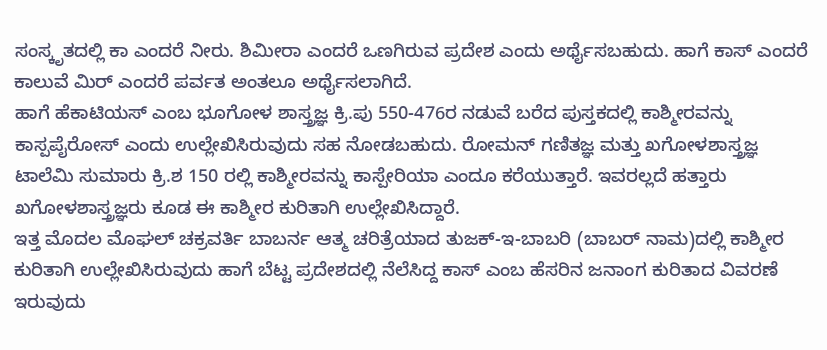ಸಂಸ್ಕೃತದಲ್ಲಿ ಕಾ ಎಂದರೆ ನೀರು. ಶಿಮೀರಾ ಎಂದರೆ ಒಣಗಿರುವ ಪ್ರದೇಶ ಎಂದು ಅರ್ಥೈಸಬಹುದು. ಹಾಗೆ ಕಾಸ್ ಎಂದರೆ ಕಾಲುವೆ ಮಿರ್ ಎಂದರೆ ಪರ್ವತ ಅಂತಲೂ ಅರ್ಥೈಸಲಾಗಿದೆ.
ಹಾಗೆ ಹೆಕಾಟಿಯಸ್ ಎಂಬ ಭೂಗೋಳ ಶಾಸ್ತ್ರಜ್ಞ ಕ್ರಿ.ಪು 550-476ರ ನಡುವೆ ಬರೆದ ಪುಸ್ತಕದಲ್ಲಿ ಕಾಶ್ಮೀರವನ್ನು ಕಾಸ್ಪಪೈರೋಸ್ ಎಂದು ಉಲ್ಲೇಖಿಸಿರುವುದು ಸಹ ನೋಡಬಹುದು. ರೋಮನ್ ಗಣಿತಜ್ಞ ಮತ್ತು ಖಗೋಳಶಾಸ್ತ್ರಜ್ಞ ಟಾಲೆಮಿ ಸುಮಾರು ಕ್ರಿ.ಶ 150 ರಲ್ಲಿ ಕಾಶ್ಮೀರವನ್ನು ಕಾಸ್ಪೇರಿಯಾ ಎಂದೂ ಕರೆಯುತ್ತಾರೆ. ಇವರಲ್ಲದೆ ಹತ್ತಾರು ಖಗೋಳಶಾಸ್ತ್ರಜ್ಞರು ಕೂಡ ಈ ಕಾಶ್ಮೀರ ಕುರಿತಾಗಿ ಉಲ್ಲೇಖಿಸಿದ್ದಾರೆ.
ಇತ್ತ ಮೊದಲ ಮೊಘಲ್ ಚಕ್ರವರ್ತಿ ಬಾಬರ್ನ ಆತ್ಮ ಚರಿತ್ರೆಯಾದ ತುಜಕ್-ಇ-ಬಾಬರಿ (ಬಾಬರ್ ನಾಮ)ದಲ್ಲಿ ಕಾಶ್ಮೀರ ಕುರಿತಾಗಿ ಉಲ್ಲೇಖಿಸಿರುವುದು ಹಾಗೆ ಬೆಟ್ಟ ಪ್ರದೇಶದಲ್ಲಿ ನೆಲೆಸಿದ್ದ ಕಾಸ್ ಎಂಬ ಹೆಸರಿನ ಜನಾಂಗ ಕುರಿತಾದ ವಿವರಣೆ ಇರುವುದು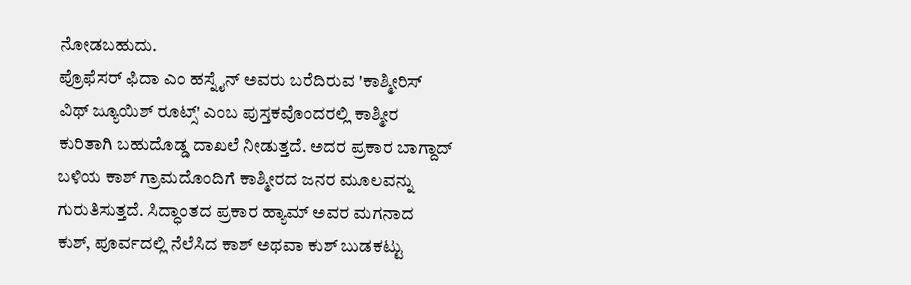ನೋಡಬಹುದು.
ಪ್ರೊಫೆಸರ್ ಫಿದಾ ಎಂ ಹಸ್ನೈನ್ ಅವರು ಬರೆದಿರುವ 'ಕಾಶ್ಮೀರಿಸ್ ವಿಥ್ ಜ್ಯೂಯಿಶ್ ರೂಟ್ಸ್' ಎಂಬ ಪುಸ್ತಕವೊಂದರಲ್ಲಿ ಕಾಶ್ಮೀರ ಕುರಿತಾಗಿ ಬಹುದೊಡ್ಡ ದಾಖಲೆ ನೀಡುತ್ತದೆ. ಅದರ ಪ್ರಕಾರ ಬಾಗ್ದಾದ್ ಬಳಿಯ ಕಾಶ್ ಗ್ರಾಮದೊಂದಿಗೆ ಕಾಶ್ಮೀರದ ಜನರ ಮೂಲವನ್ನು ಗುರುತಿಸುತ್ತದೆ. ಸಿದ್ಧಾಂತದ ಪ್ರಕಾರ ಹ್ಯಾಮ್ ಅವರ ಮಗನಾದ ಕುಶ್, ಪೂರ್ವದಲ್ಲಿ ನೆಲೆಸಿದ ಕಾಶ್ ಅಥವಾ ಕುಶ್ ಬುಡಕಟ್ಟು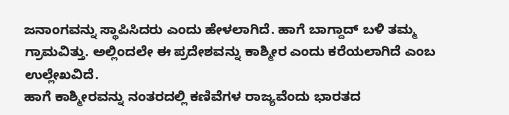ಜನಾಂಗವನ್ನು ಸ್ಥಾಪಿಸಿದರು ಎಂದು ಹೇಳಲಾಗಿದೆ. ಹಾಗೆ ಬಾಗ್ದಾದ್ ಬಳಿ ತಮ್ಮ ಗ್ರಾಮವಿತ್ತು. ಅಲ್ಲಿಂದಲೇ ಈ ಪ್ರದೇಶವನ್ನು ಕಾಶ್ಮೀರ ಎಂದು ಕರೆಯಲಾಗಿದೆ ಎಂಬ ಉಲ್ಲೇಖವಿದೆ.
ಹಾಗೆ ಕಾಶ್ಮೀರವನ್ನು ನಂತರದಲ್ಲಿ ಕಣಿವೆಗಳ ರಾಜ್ಯವೆಂದು ಭಾರತದ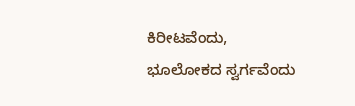ಕಿರೀಟವೆಂದು, ಭೂಲೋಕದ ಸ್ವರ್ಗವೆಂದು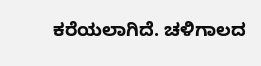ಕರೆಯಲಾಗಿದೆ. ಚಳಿಗಾಲದ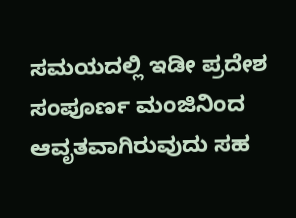ಸಮಯದಲ್ಲಿ ಇಡೀ ಪ್ರದೇಶ ಸಂಪೂರ್ಣ ಮಂಜಿನಿಂದ ಆವೃತವಾಗಿರುವುದು ಸಹ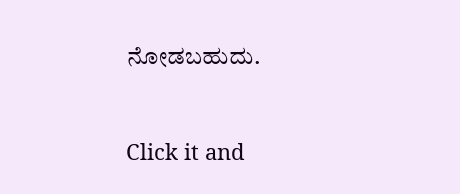ನೋಡಬಹುದು.



Click it and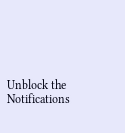Unblock the Notifications